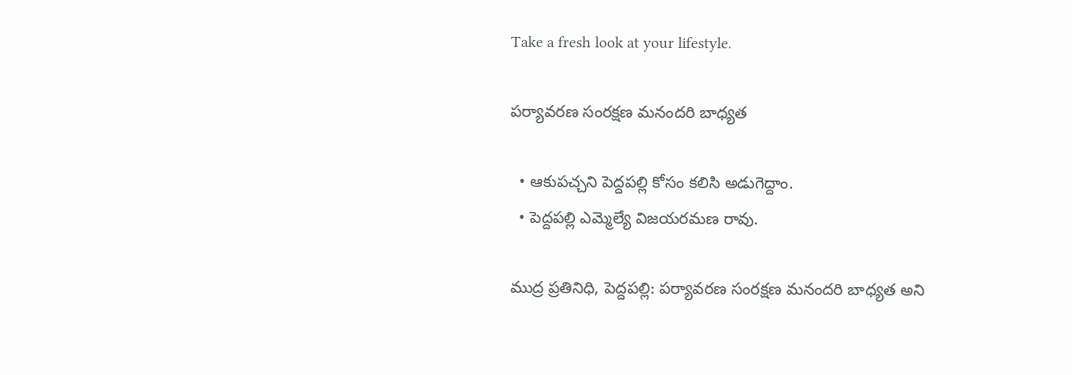Take a fresh look at your lifestyle.

పర్యావరణ సంరక్షణ మనందరి బాధ్యత

  • ఆకుపచ్చని పెద్దపల్లి కోసం కలిసి అడుగెద్దాం.
  • పెద్దపల్లి ఎమ్మెల్యే విజయరమణ రావు.

ముద్ర ప్రతినిధి, పెద్దపల్లి: పర్యావరణ సంరక్షణ మనందరి బాధ్యత అని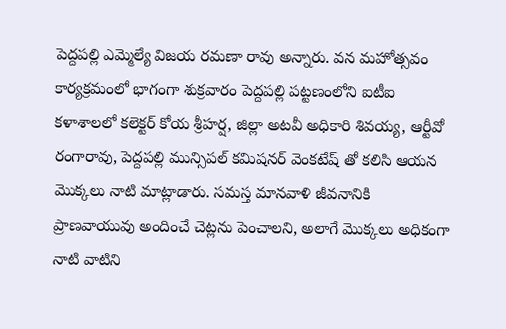పెద్దపల్లి ఎమ్మెల్యే విజయ రమణా రావు అన్నారు. వన మహోత్సవం కార్యక్రమంలో భాగంగా శుక్రవారం పెద్దపల్లి పట్టణంలోని ఐటీఐ కళాశాలలో కలెక్టర్ కోయ శ్రీహర్ష, జిల్లా అటవీ అధికారి శివయ్య, ఆర్టీవో రంగారావు, పెద్దపల్లి మున్సిపల్ కమిషనర్ వెంకటేష్ తో కలిసి ఆయన మొక్కలు నాటి మాట్లాడారు. సమస్త మానవాళి జీవనానికి ప్రాణవాయువు అందించే చెట్లను పెంచాలని, అలాగే మొక్కలు అధికంగా నాటి వాటిని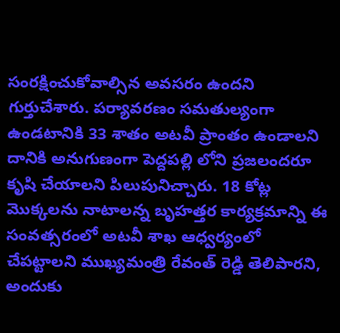సంరక్షించుకోవాల్సిన అవసరం ఉందని గుర్తుచేశారు. పర్యావరణం సమతుల్యంగా ఉండటానికి 33 శాతం అటవీ ప్రాంతం ఉండాలని దానికి అనుగుణంగా పెద్దపల్లి లోని ప్రజలందరూ కృషి చేయాలని పిలుపునిచ్చారు. 18 కోట్ల మొక్కలను నాటాలన్న బృహత్తర కార్యక్రమాన్ని ఈ సంవత్సరంలో అటవీ శాఖ ఆధ్వర్యంలో చేపట్టాలని ముఖ్యమంత్రి రేవంత్ రెడ్డి తెలిపారని, అందుకు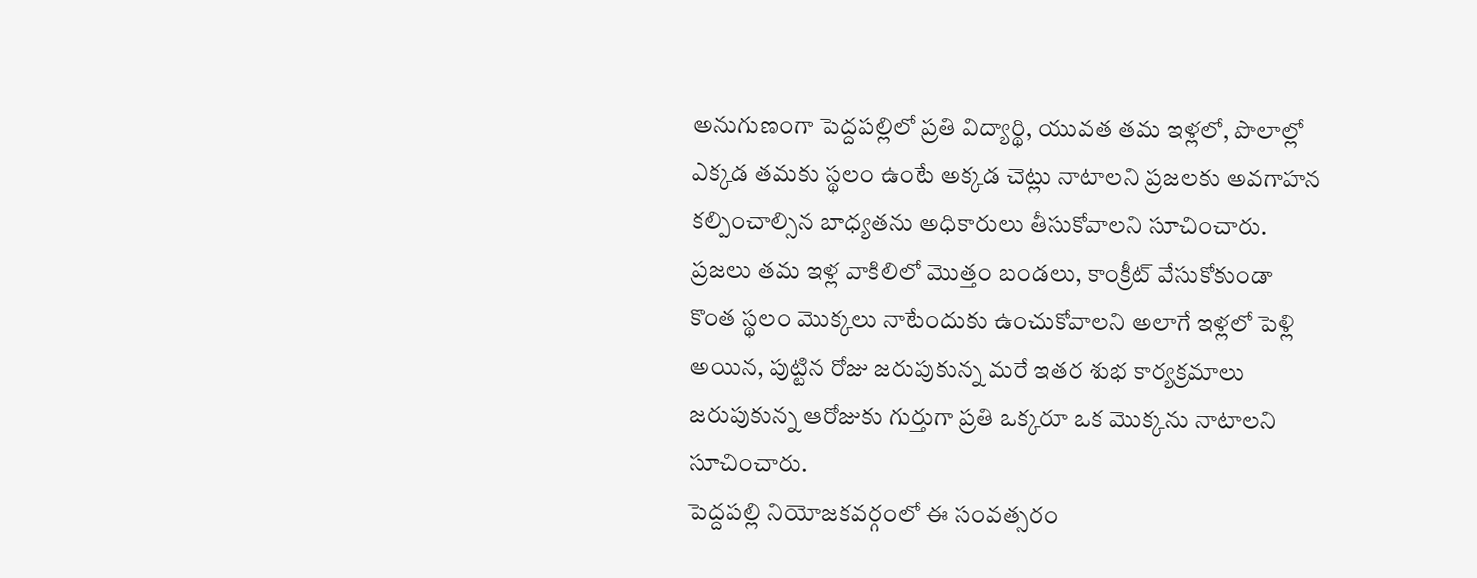అనుగుణంగా పెద్దపల్లిలో ప్రతి విద్యార్థి, యువత తమ ఇళ్లలో, పొలాల్లో ఎక్కడ తమకు స్థలం ఉంటే అక్కడ చెట్లు నాటాలని ప్రజలకు అవగాహన కల్పించాల్సిన బాధ్యతను అధికారులు తీసుకోవాలని సూచించారు. ప్రజలు తమ ఇళ్ల వాకిలిలో మొత్తం బండలు, కాంక్రీట్ వేసుకోకుండా కొంత స్థలం మొక్కలు నాటేందుకు ఉంచుకోవాలని అలాగే ఇళ్లలో పెళ్లి అయిన, పుట్టిన రోజు జరుపుకున్న మరే ఇతర శుభ కార్యక్రమాలు జరుపుకున్న ఆరోజుకు గుర్తుగా ప్రతి ఒక్కరూ ఒక మొక్కను నాటాలని సూచించారు.
పెద్దపల్లి నియోజకవర్గంలో ఈ సంవత్సరం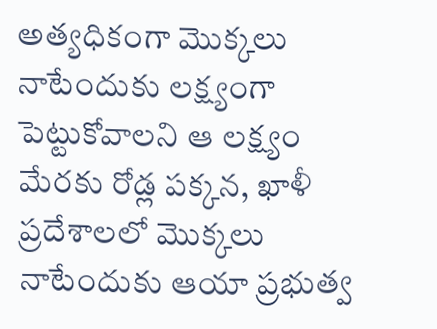అత్యధికంగా మొక్కలు నాటేందుకు లక్ష్యంగా పెట్టుకోవాలని ఆ లక్ష్యం మేరకు రోడ్ల పక్కన, ఖాళీ ప్రదేశాలలో మొక్కలు నాటేందుకు ఆయా ప్రభుత్వ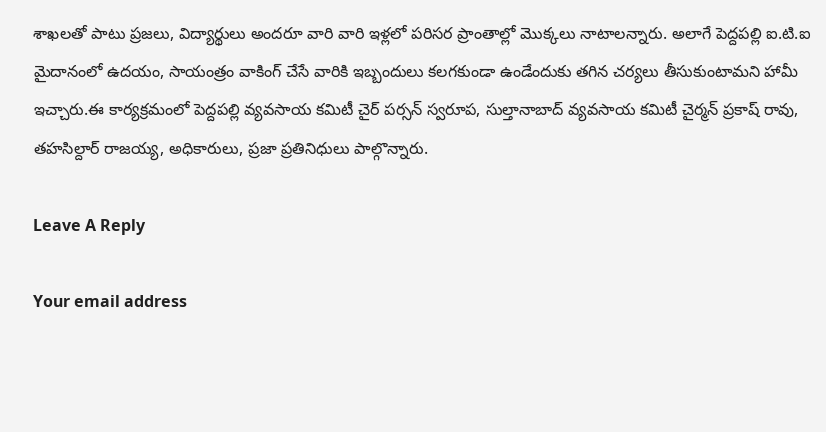శాఖలతో పాటు ప్రజలు, విద్యార్థులు అందరూ వారి వారి ఇళ్లలో పరిసర ప్రాంతాల్లో మొక్కలు నాటాలన్నారు. అలాగే పెద్దపల్లి ఐ.టి.ఐ మైదానంలో ఉదయం, సాయంత్రం వాకింగ్ చేసే వారికి ఇబ్బందులు కలగకుండా ఉండేందుకు తగిన చర్యలు తీసుకుంటామని హామీ ఇచ్చారు.ఈ కార్యక్రమంలో పెద్దపల్లి వ్యవసాయ కమిటీ చైర్ పర్సన్ స్వరూప, సుల్తానాబాద్ వ్యవసాయ కమిటీ చైర్మన్ ప్రకాష్ రావు, తహసిల్దార్ రాజయ్య, అధికారులు, ప్రజా ప్రతినిధులు పాల్గొన్నారు.

Leave A Reply

Your email address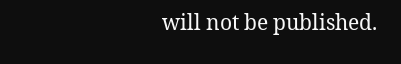will not be published.